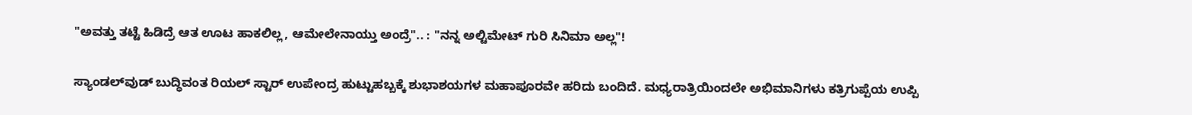"ಅವತ್ತು ತಟ್ಟೆ ಹಿಡಿದ್ರೆ ಆತ ಊಟ ಹಾಕಲಿಲ್ಲ, ಆಮೇಲೇನಾಯ್ತು ಅಂದ್ರೆ".. : "ನನ್ನ ಅಲ್ಟಿಮೇಟ್ ಗುರಿ ಸಿನಿಮಾ ಅಲ್ಲ"!

ಸ್ಯಾಂಡಲ್‌ವುಡ್‌ ಬುದ್ಧಿವಂತ ರಿಯಲ್ ಸ್ಟಾರ್ ಉಪೇಂದ್ರ ಹುಟ್ಟುಹಬ್ಬಕ್ಕೆ ಶುಭಾಶಯಗಳ ಮಹಾಪೂರವೇ ಹರಿದು ಬಂದಿದೆ. ಮಧ್ಯರಾತ್ರಿಯಿಂದಲೇ ಅಭಿಮಾನಿಗಳು ಕತ್ರಿಗುಪ್ಪೆಯ ಉಪ್ಪಿ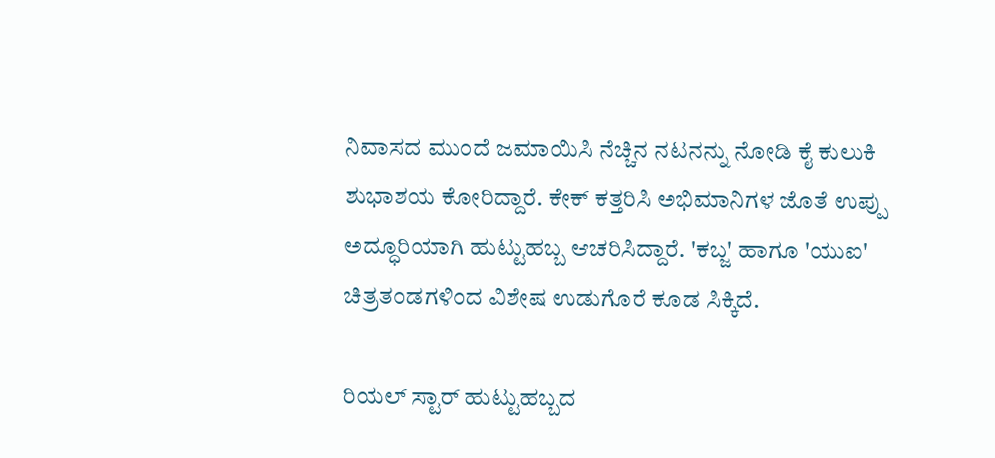ನಿವಾಸದ ಮುಂದೆ ಜಮಾಯಿಸಿ ನೆಚ್ಚಿನ ನಟನನ್ನು ನೋಡಿ ಕೈ ಕುಲುಕಿ ಶುಭಾಶಯ ಕೋರಿದ್ದಾರೆ. ಕೇಕ್ ಕತ್ತರಿಸಿ ಅಭಿಮಾನಿಗಳ ಜೊತೆ ಉಪ್ಪು ಅದ್ಧೂರಿಯಾಗಿ ಹುಟ್ಟುಹಬ್ಬ ಆಚರಿಸಿದ್ದಾರೆ. 'ಕಬ್ಜ' ಹಾಗೂ 'ಯುಐ' ಚಿತ್ರತಂಡಗಳಿಂದ ವಿಶೇಷ ಉಡುಗೊರೆ ಕೂಡ ಸಿಕ್ಕಿದೆ.

ರಿಯಲ್ ಸ್ಟಾರ್ ಹುಟ್ಟುಹಬ್ಬದ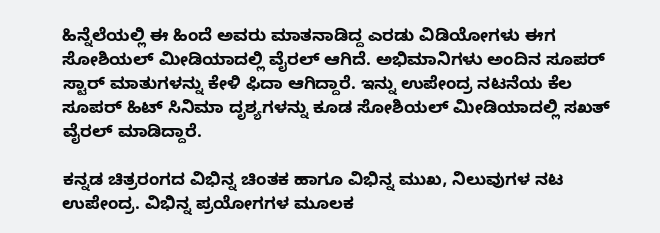ಹಿನ್ನೆಲೆಯಲ್ಲಿ ಈ ಹಿಂದೆ ಅವರು ಮಾತನಾಡಿದ್ದ ಎರಡು ವಿಡಿಯೋಗಳು ಈಗ ಸೋಶಿಯಲ್ ಮೀಡಿಯಾದಲ್ಲಿ ವೈರಲ್ ಆಗಿದೆ. ಅಭಿಮಾನಿಗಳು ಅಂದಿನ ಸೂಪರ್ ಸ್ಟಾರ್ ಮಾತುಗಳನ್ನು ಕೇಳಿ ಫಿದಾ ಆಗಿದ್ದಾರೆ. ಇನ್ನು ಉಪೇಂದ್ರ ನಟನೆಯ ಕೆಲ ಸೂಪರ್ ಹಿಟ್ ಸಿನಿಮಾ ದೃಶ್ಯಗಳನ್ನು ಕೂಡ ಸೋಶಿಯಲ್ ಮೀಡಿಯಾದಲ್ಲಿ ಸಖತ್ ವೈರಲ್ ಮಾಡಿದ್ದಾರೆ.

ಕನ್ನಡ ಚಿತ್ರರಂಗದ ವಿಭಿನ್ನ ಚಿಂತಕ ಹಾಗೂ ವಿಭಿನ್ನ ಮುಖ, ನಿಲುವುಗಳ ನಟ ಉಪೇಂದ್ರ. ವಿಭಿನ್ನ ಪ್ರಯೋಗಗಳ ಮೂಲಕ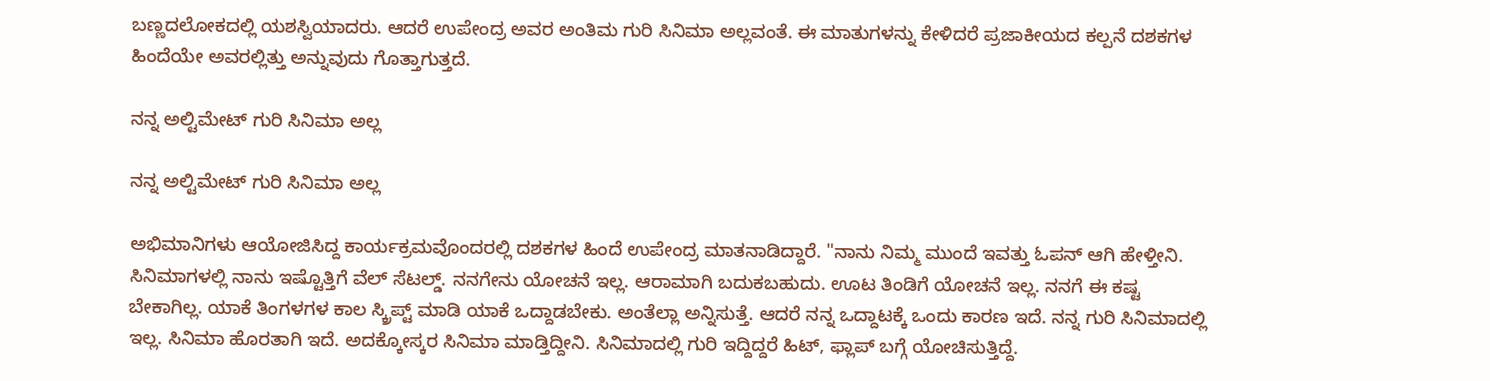ಬಣ್ಣದಲೋಕದಲ್ಲಿ ಯಶಸ್ವಿಯಾದರು. ಆದರೆ ಉಪೇಂದ್ರ ಅವರ ಅಂತಿಮ ಗುರಿ ಸಿನಿಮಾ ಅಲ್ಲವಂತೆ. ಈ ಮಾತುಗಳನ್ನು ಕೇಳಿದರೆ ಪ್ರಜಾಕೀಯದ ಕಲ್ಪನೆ ದಶಕಗಳ ಹಿಂದೆಯೇ ಅವರಲ್ಲಿತ್ತು ಅನ್ನುವುದು ಗೊತ್ತಾಗುತ್ತದೆ.

ನನ್ನ ಅಲ್ಟಿಮೇಟ್ ಗುರಿ ಸಿನಿಮಾ ಅಲ್ಲ

ನನ್ನ ಅಲ್ಟಿಮೇಟ್ ಗುರಿ ಸಿನಿಮಾ ಅಲ್ಲ

ಅಭಿಮಾನಿಗಳು ಆಯೋಜಿಸಿದ್ದ ಕಾರ್ಯಕ್ರಮವೊಂದರಲ್ಲಿ ದಶಕಗಳ ಹಿಂದೆ ಉಪೇಂದ್ರ ಮಾತನಾಡಿದ್ದಾರೆ. "ನಾನು ನಿಮ್ಮ ಮುಂದೆ ಇವತ್ತು ಓಪನ್ ಆಗಿ ಹೇಳ್ತೀನಿ. ಸಿನಿಮಾಗಳಲ್ಲಿ ನಾನು ಇಷ್ಟೊತ್ತಿಗೆ ವೆಲ್ ಸೆಟಲ್ಡ್. ನನಗೇನು ಯೋಚನೆ ಇಲ್ಲ. ಆರಾಮಾಗಿ ಬದುಕಬಹುದು. ಊಟ ತಿಂಡಿಗೆ ಯೋಚನೆ ಇಲ್ಲ. ನನಗೆ ಈ ಕಷ್ಟ ಬೇಕಾಗಿಲ್ಲ. ಯಾಕೆ ತಿಂಗಳಗಳ ಕಾಲ ಸ್ಕ್ರಿಪ್ಟ್ ಮಾಡಿ ಯಾಕೆ ಒದ್ದಾಡಬೇಕು. ಅಂತೆಲ್ಲಾ ಅನ್ನಿಸುತ್ತೆ. ಆದರೆ ನನ್ನ ಒದ್ದಾಟಕ್ಕೆ ಒಂದು ಕಾರಣ ಇದೆ. ನನ್ನ ಗುರಿ ಸಿನಿಮಾದಲ್ಲಿ ಇಲ್ಲ. ಸಿನಿಮಾ ಹೊರತಾಗಿ ಇದೆ. ಅದಕ್ಕೋಸ್ಕರ ಸಿನಿಮಾ ಮಾಡ್ತಿದ್ದೀನಿ. ಸಿನಿಮಾದಲ್ಲಿ ಗುರಿ ಇದ್ದಿದ್ದರೆ ಹಿಟ್, ಫ್ಲಾಪ್ ಬಗ್ಗೆ ಯೋಚಿಸುತ್ತಿದ್ದೆ.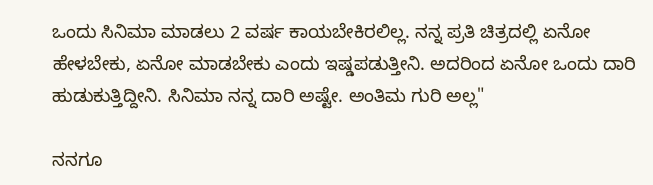ಒಂದು ಸಿನಿಮಾ ಮಾಡಲು 2 ವರ್ಷ ಕಾಯಬೇಕಿರಲಿಲ್ಲ. ನನ್ನ ಪ್ರತಿ ಚಿತ್ರದಲ್ಲಿ ಏನೋ ಹೇಳಬೇಕು, ಏನೋ ಮಾಡಬೇಕು ಎಂದು ಇಷ್ಡಪಡುತ್ತೀನಿ. ಅದರಿಂದ ಏನೋ ಒಂದು ದಾರಿ ಹುಡುಕುತ್ತಿದ್ದೀನಿ. ಸಿನಿಮಾ ನನ್ನ ದಾರಿ ಅಷ್ಟೇ. ಅಂತಿಮ ಗುರಿ ಅಲ್ಲ"

ನನಗೂ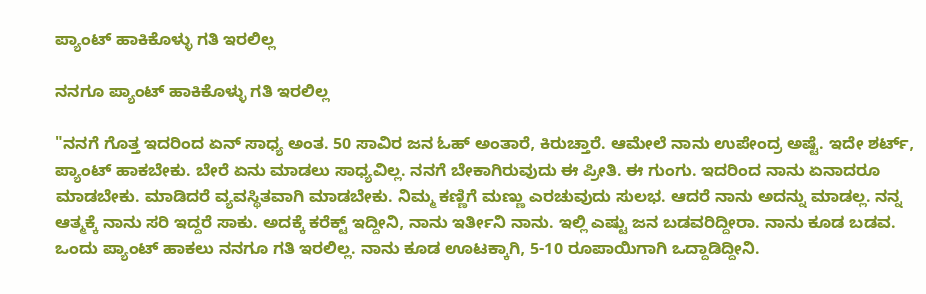ಪ್ಯಾಂಟ್ ಹಾಕಿಕೊಳ್ಳು ಗತಿ ಇರಲಿಲ್ಲ

ನನಗೂ ಪ್ಯಾಂಟ್ ಹಾಕಿಕೊಳ್ಳು ಗತಿ ಇರಲಿಲ್ಲ

"ನನಗೆ ಗೊತ್ತ ಇದರಿಂದ ಏನ್ ಸಾಧ್ಯ ಅಂತ. 50 ಸಾವಿರ ಜನ ಓಹ್ ಅಂತಾರೆ, ಕಿರುಚ್ತಾರೆ. ಆಮೇಲೆ ನಾನು ಉಪೇಂದ್ರ ಅಷ್ಟೆ. ಇದೇ ಶರ್ಟ್, ಪ್ಯಾಂಟ್ ಹಾಕಬೇಕು. ಬೇರೆ ಏನು ಮಾಡಲು ಸಾಧ್ಯವಿಲ್ಲ. ನನಗೆ ಬೇಕಾಗಿರುವುದು ಈ ಪ್ರೀತಿ. ಈ ಗುಂಗು. ಇದರಿಂದ ನಾನು ಏನಾದರೂ ಮಾಡಬೇಕು. ಮಾಡಿದರೆ ವ್ಯವಸ್ಥಿತವಾಗಿ ಮಾಡಬೇಕು. ನಿಮ್ಮ ಕಣ್ಣಿಗೆ ಮಣ್ಣು ಎರಚುವುದು ಸುಲಭ. ಆದರೆ ನಾನು ಅದನ್ನು ಮಾಡಲ್ಲ. ನನ್ನ ಆತ್ಮಕ್ಕೆ ನಾನು ಸರಿ ಇದ್ದರೆ ಸಾಕು. ಅದಕ್ಕೆ ಕರೆಕ್ಟ್ ಇದ್ದೀನಿ, ನಾನು ಇರ್ತೀನಿ ನಾನು. ಇಲ್ಲಿ ಎಷ್ಟು ಜನ ಬಡವರಿದ್ದೀರಾ. ನಾನು ಕೂಡ ಬಡವ. ಒಂದು ಪ್ಯಾಂಟ್ ಹಾಕಲು ನನಗೂ ಗತಿ ಇರಲಿಲ್ಲ. ನಾನು ಕೂಡ ಊಟಕ್ಕಾಗಿ, 5-10 ರೂಪಾಯಿಗಾಗಿ ಒದ್ದಾಡಿದ್ದೀನಿ.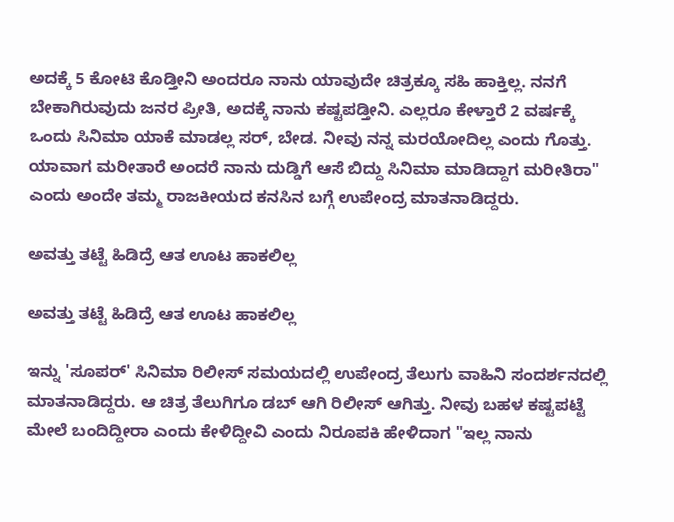ಅದಕ್ಕೆ 5 ಕೋಟಿ ಕೊಡ್ತೀನಿ ಅಂದರೂ ನಾನು ಯಾವುದೇ ಚಿತ್ರಕ್ಕೂ ಸಹಿ ಹಾಕ್ತಿಲ್ಲ. ನನಗೆ ಬೇಕಾಗಿರುವುದು ಜನರ ಪ್ರೀತಿ, ಅದಕ್ಕೆ ನಾನು ಕಷ್ಟಪಡ್ತೀನಿ. ಎಲ್ಲರೂ ಕೇಳ್ತಾರೆ 2 ವರ್ಷಕ್ಕೆ ಒಂದು ಸಿನಿಮಾ ಯಾಕೆ ಮಾಡಲ್ಲ ಸರ್, ಬೇಡ. ನೀವು ನನ್ನ ಮರಯೋದಿಲ್ಲ ಎಂದು ಗೊತ್ತು. ಯಾವಾಗ ಮರೀತಾರೆ ಅಂದರೆ ನಾನು ದುಡ್ಡಿಗೆ ಆಸೆ ಬಿದ್ದು ಸಿನಿಮಾ ಮಾಡಿದ್ದಾಗ ಮರೀತಿರಾ" ಎಂದು ಅಂದೇ ತಮ್ಮ ರಾಜಕೀಯದ ಕನಸಿನ ಬಗ್ಗೆ ಉಪೇಂದ್ರ ಮಾತನಾಡಿದ್ದರು.

ಅವತ್ತು ತಟ್ಟೆ ಹಿಡಿದ್ರೆ ಆತ ಊಟ ಹಾಕಲಿಲ್ಲ

ಅವತ್ತು ತಟ್ಟೆ ಹಿಡಿದ್ರೆ ಆತ ಊಟ ಹಾಕಲಿಲ್ಲ

ಇನ್ನು 'ಸೂಪರ್' ಸಿನಿಮಾ ರಿಲೀಸ್ ಸಮಯದಲ್ಲಿ ಉಪೇಂದ್ರ ತೆಲುಗು ವಾಹಿನಿ ಸಂದರ್ಶನದಲ್ಲಿ ಮಾತನಾಡಿದ್ದರು. ಆ ಚಿತ್ರ ತೆಲುಗಿಗೂ ಡಬ್ ಆಗಿ ರಿಲೀಸ್ ಆಗಿತ್ತು. ನೀವು ಬಹಳ ಕಷ್ಟಪಟ್ಟೆ ಮೇಲೆ ಬಂದಿದ್ದೀರಾ ಎಂದು ಕೇಳಿದ್ದೀವಿ ಎಂದು ನಿರೂಪಕಿ ಹೇಳಿದಾಗ "ಇಲ್ಲ ನಾನು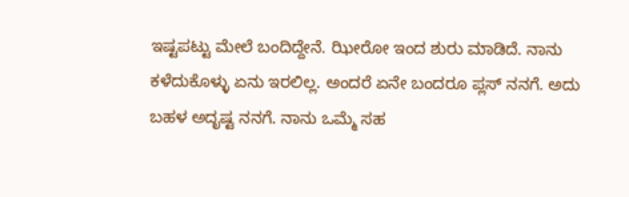ಇಷ್ಟಪಟ್ಟು ಮೇಲೆ ಬಂದಿದ್ದೇನೆ. ಝೀರೋ ಇಂದ ಶುರು ಮಾಡಿದೆ. ನಾನು ಕಳೆದುಕೊಳ್ಳು ಏನು ಇರಲಿಲ್ಲ. ಅಂದರೆ ಏನೇ ಬಂದರೂ ಪ್ಲಸ್ ನನಗೆ. ಅದು ಬಹಳ ಅದೃಷ್ಟ ನನಗೆ. ನಾನು ಒಮ್ಮೆ ಸಹ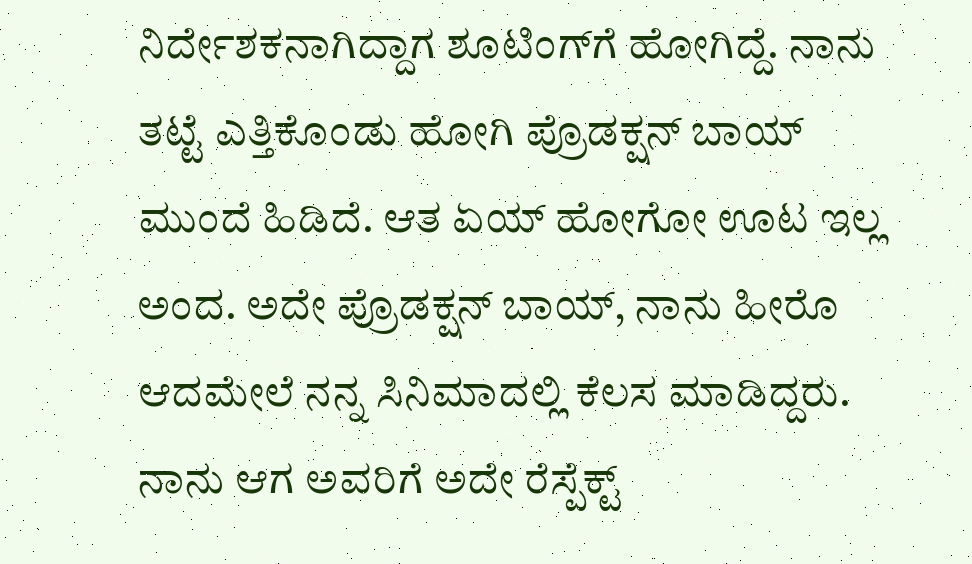ನಿರ್ದೇಶಕನಾಗಿದ್ದಾಗ ಶೂಟಿಂಗ್‌ಗೆ ಹೋಗಿದ್ದೆ. ನಾನು ತಟ್ಟೆ ಎತ್ತಿಕೊಂಡು ಹೋಗಿ ಪ್ರೊಡಕ್ಷನ್ ಬಾಯ್‌ ಮುಂದೆ ಹಿಡಿದೆ. ಆತ ಏಯ್ ಹೋಗೋ ಊಟ ಇಲ್ಲ ಅಂದ. ಅದೇ ಪ್ರೊಡಕ್ಷನ್ ಬಾಯ್, ನಾನು ಹೀರೊ ಆದಮೇಲೆ ನನ್ನ ಸಿನಿಮಾದಲ್ಲಿ ಕೆಲಸ ಮಾಡಿದ್ದರು. ನಾನು ಆಗ ಅವರಿಗೆ ಅದೇ ರೆಸ್ಪೆಕ್ಟ್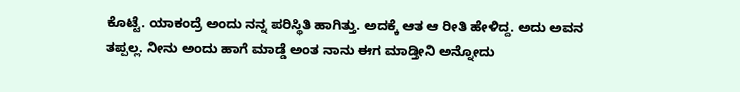ಕೊಟ್ಟೆ. ಯಾಕಂದ್ರೆ ಅಂದು ನನ್ನ ಪರಿಸ್ಥಿತಿ ಹಾಗಿತ್ತು. ಅದಕ್ಕೆ ಆತ ಆ ರೀತಿ ಹೇಳಿದ್ದ. ಅದು ಅವನ ತಪ್ಪಲ್ಲ. ನೀನು ಅಂದು ಹಾಗೆ ಮಾಡ್ಡೆ ಅಂತ ನಾನು ಈಗ ಮಾಡ್ತೀನಿ ಅನ್ನೋದು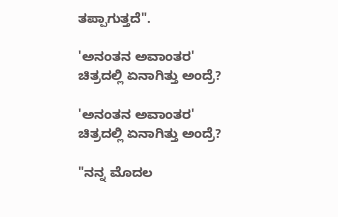ತಪ್ಪಾಗುತ್ತದೆ".

'ಅನಂತನ ಅವಾಂತರ' ಚಿತ್ರದಲ್ಲಿ ಏನಾಗಿತ್ತು ಅಂದ್ರೆ?

'ಅನಂತನ ಅವಾಂತರ' ಚಿತ್ರದಲ್ಲಿ ಏನಾಗಿತ್ತು ಅಂದ್ರೆ?

"ನನ್ನ ಮೊದಲ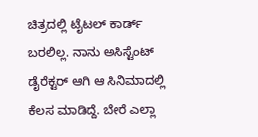ಚಿತ್ರದಲ್ಲಿ ಟೈಟಲ್ ಕಾರ್ಡ್ ಬರಲಿಲ್ಲ. ನಾನು ಅಸಿಸ್ಟೆಂಟ್ ಡೈರೆಕ್ಟರ್ ಆಗಿ ಆ ಸಿನಿಮಾದಲ್ಲಿ ಕೆಲಸ ಮಾಡಿದ್ದೆ. ಬೇರೆ ಎಲ್ಲಾ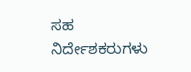ಸಹ ನಿರ್ದೇಶಕರುಗಳು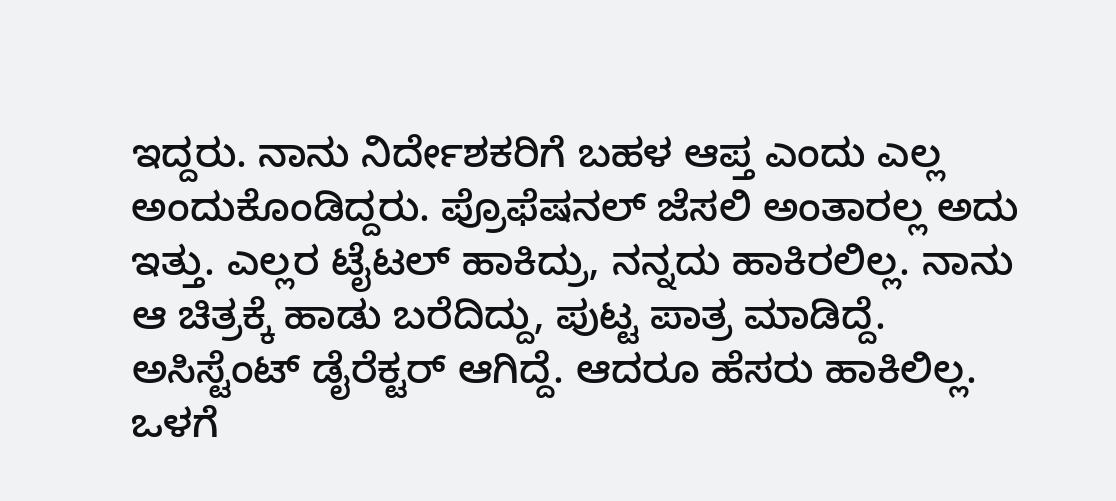ಇದ್ದರು. ನಾನು ನಿರ್ದೇಶಕರಿಗೆ ಬಹಳ ಆಪ್ತ ಎಂದು ಎಲ್ಲ ಅಂದುಕೊಂಡಿದ್ದರು. ಪ್ರೊಫೆಷನಲ್ ಜೆಸಲಿ ಅಂತಾರಲ್ಲ ಅದು ಇತ್ತು. ಎಲ್ಲರ ಟೈಟಲ್ ಹಾಕಿದ್ರು, ನನ್ನದು ಹಾಕಿರಲಿಲ್ಲ. ನಾನು ಆ ಚಿತ್ರಕ್ಕೆ ಹಾಡು ಬರೆದಿದ್ದು, ಪುಟ್ಟ ಪಾತ್ರ ಮಾಡಿದ್ದೆ. ಅಸಿಸ್ಟೆಂಟ್ ಡೈರೆಕ್ಟರ್ ಆಗಿದ್ದೆ. ಆದರೂ ಹೆಸರು ಹಾಕಿಲಿಲ್ಲ. ಒಳಗೆ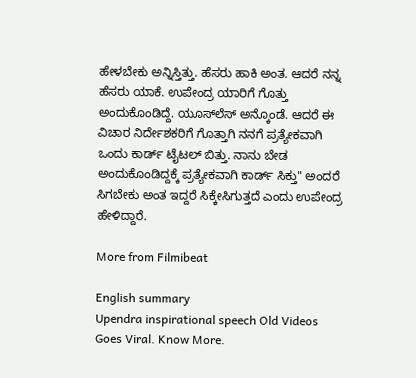ಹೇಳಬೇಕು ಅನ್ನಿಸ್ತಿತ್ತು. ಹೆಸರು ಹಾಕಿ ಅಂತ. ಆದರೆ ನನ್ನ ಹೆಸರು ಯಾಕೆ. ಉಪೇಂದ್ರ ಯಾರಿಗೆ ಗೊತ್ತು ಅಂದುಕೊಂಡಿದ್ದೆ. ಯೂಸ್‌ಲೆಸ್ ಅನ್ಕೊಂಡೆ. ಆದರೆ ಈ ವಿಚಾರ ನಿರ್ದೇಶಕರಿಗೆ ಗೊತ್ತಾಗಿ ನನಗೆ ಪ್ರತ್ಯೇಕವಾಗಿ ಒಂದು ಕಾರ್ಡ್ ಟೈಟಲ್ ಬಿತ್ತು. ನಾನು ಬೇಡ ಅಂದುಕೊಂಡಿದ್ದಕ್ಕೆ ಪ್ರತ್ಯೇಕವಾಗಿ ಕಾರ್ಡ್ ಸಿಕ್ತು" ಅಂದರೆ ಸಿಗಬೇಕು ಅಂತ ಇದ್ದರೆ ಸಿಕ್ಕೇಸಿಗುತ್ತದೆ ಎಂದು ಉಪೇಂದ್ರ ಹೇಳಿದ್ದಾರೆ.

More from Filmibeat

English summary
Upendra inspirational speech Old Videos Goes Viral. Know More.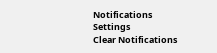Notifications
Settings
Clear Notifications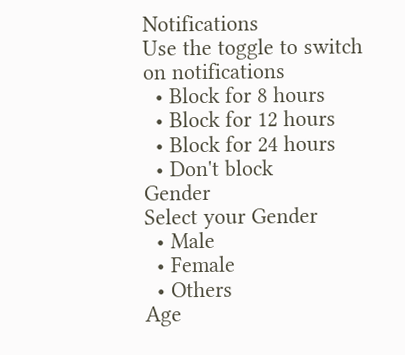Notifications
Use the toggle to switch on notifications
  • Block for 8 hours
  • Block for 12 hours
  • Block for 24 hours
  • Don't block
Gender
Select your Gender
  • Male
  • Female
  • Others
Age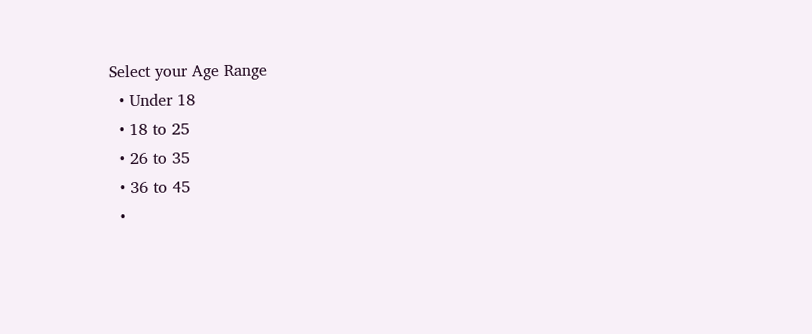Select your Age Range
  • Under 18
  • 18 to 25
  • 26 to 35
  • 36 to 45
  •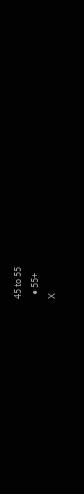45 to 55
  • 55+
X